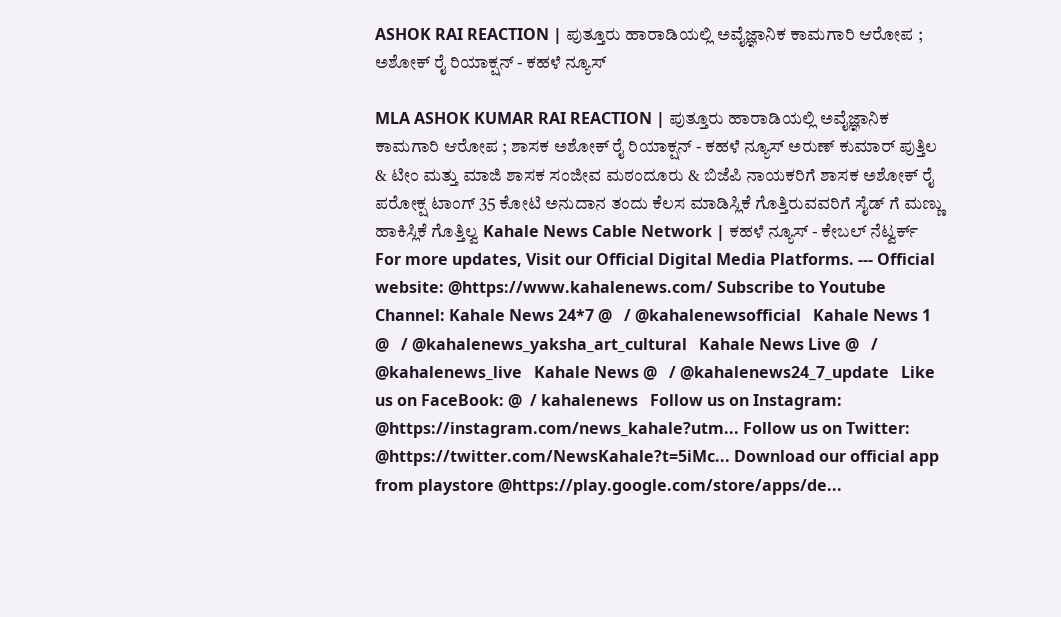ASHOK RAI REACTION | ಪುತ್ತೂರು ಹಾರಾಡಿಯಲ್ಲಿ ಅವೈಜ್ಞಾನಿಕ ಕಾಮಗಾರಿ ಆರೋಪ ; ಅಶೋಕ್ ರೈ ರಿಯಾಕ್ಷನ್ - ಕಹಳೆ ನ್ಯೂಸ್

MLA ASHOK KUMAR RAI REACTION | ಪುತ್ತೂರು ಹಾರಾಡಿಯಲ್ಲಿ ಅವೈಜ್ಞಾನಿಕ ಕಾಮಗಾರಿ ಆರೋಪ ; ಶಾಸಕ ಅಶೋಕ್ ರೈ ರಿಯಾಕ್ಷನ್ - ಕಹಳೆ ನ್ಯೂಸ್ ಅರುಣ್ ಕುಮಾರ್ ಪುತ್ತಿಲ & ಟೀಂ ಮತ್ತು ಮಾಜಿ ಶಾಸಕ ಸಂಜೀವ ಮಠಂದೂರು & ಬಿಜೆಪಿ ನಾಯಕರಿಗೆ ಶಾಸಕ ಅಶೋಕ್ ರೈ ಪರೋಕ್ಷ ಟಾಂಗ್ 35 ಕೋಟಿ ಅನುದಾನ ತಂದು ಕೆಲಸ ಮಾಡಿಸ್ಲಿಕೆ ಗೊತ್ತಿರುವವರಿಗೆ ಸೈಡ್ ಗೆ ಮಣ್ಣು ಹಾಕಿಸ್ಲಿಕೆ ಗೊತ್ತಿಲ್ವ Kahale News Cable Network | ಕಹಳೆ ನ್ಯೂಸ್ - ಕೇಬಲ್ ನೆಟ್ವರ್ಕ್ For more updates, Visit our Official Digital Media Platforms. --- Official website: @https://www.kahalenews.com/ Subscribe to Youtube Channel: Kahale News 24*7 @   / @kahalenewsofficial   Kahale News 1 @   / @kahalenews_yaksha_art_cultural   Kahale News Live @   / @kahalenews_live   Kahale News @   / @kahalenews24_7_update   Like us on FaceBook: @  / kahalenews   Follow us on Instagram: @https://instagram.com/news_kahale?utm... Follow us on Twitter: @https://twitter.com/NewsKahale?t=5iMc... Download our official app from playstore @https://play.google.com/store/apps/de...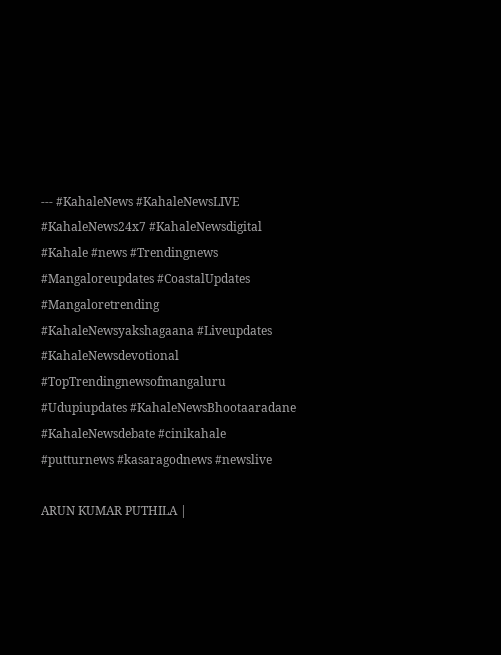--- #KahaleNews #KahaleNewsLIVE #KahaleNews24x7 #KahaleNewsdigital #Kahale #news #Trendingnews #Mangaloreupdates #CoastalUpdates #Mangaloretrending #KahaleNewsyakshagaana #Liveupdates #KahaleNewsdevotional #TopTrendingnewsofmangaluru #Udupiupdates #KahaleNewsBhootaaradane #KahaleNewsdebate #cinikahale #putturnews #kasaragodnews #newslive

ARUN KUMAR PUTHILA |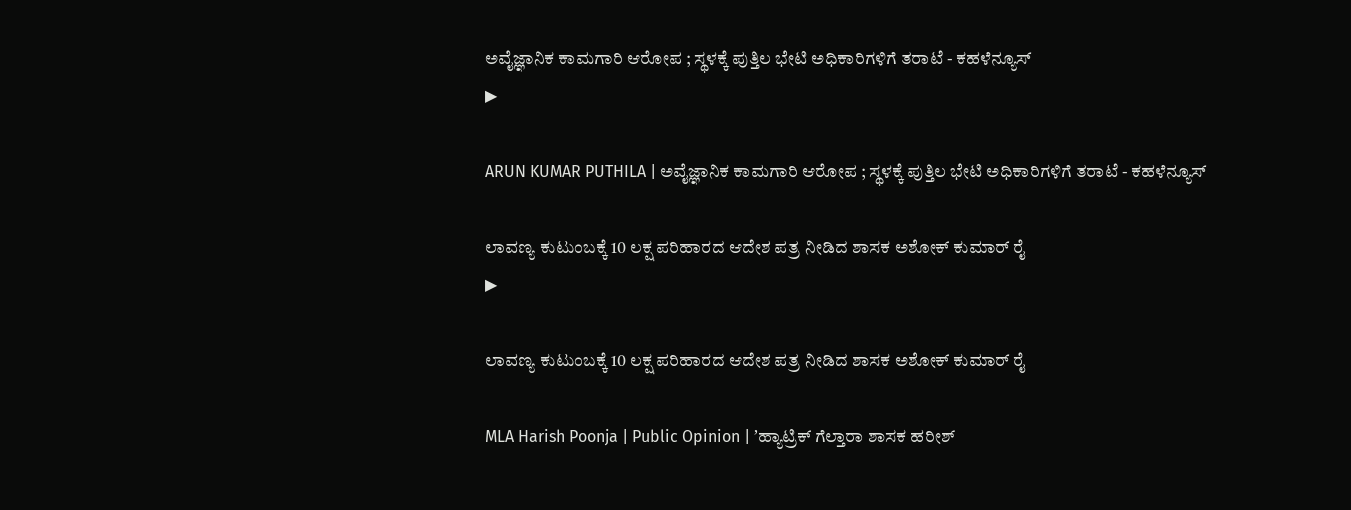ಅವೈಜ್ಞಾನಿಕ ಕಾಮಗಾರಿ ಆರೋಪ ; ಸ್ಥಳಕ್ಕೆ ಪುತ್ತಿಲ ಭೇಟಿ ಅಧಿಕಾರಿಗಳಿಗೆ ತರಾಟೆ - ಕಹಳೆನ್ಯೂಸ್
▶

ARUN KUMAR PUTHILA | ಅವೈಜ್ಞಾನಿಕ ಕಾಮಗಾರಿ ಆರೋಪ ; ಸ್ಥಳಕ್ಕೆ ಪುತ್ತಿಲ ಭೇಟಿ ಅಧಿಕಾರಿಗಳಿಗೆ ತರಾಟೆ - ಕಹಳೆನ್ಯೂಸ್

ಲಾವಣ್ಯ ಕುಟುಂಬಕ್ಕೆ 10 ಲಕ್ಷ ಪರಿಹಾರದ ಆದೇಶ ಪತ್ರ ನೀಡಿದ ಶಾಸಕ ಅಶೋಕ್ ಕುಮಾರ್ ರೈ
▶

ಲಾವಣ್ಯ ಕುಟುಂಬಕ್ಕೆ 10 ಲಕ್ಷ ಪರಿಹಾರದ ಆದೇಶ ಪತ್ರ ನೀಡಿದ ಶಾಸಕ ಅಶೋಕ್ ಕುಮಾರ್ ರೈ

MLA Harish Poonja | Public Opinion | ʼಹ್ಯಾಟ್ರಿಕ್ ಗೆಲ್ತಾರಾ ಶಾಸಕ ಹರೀಶ್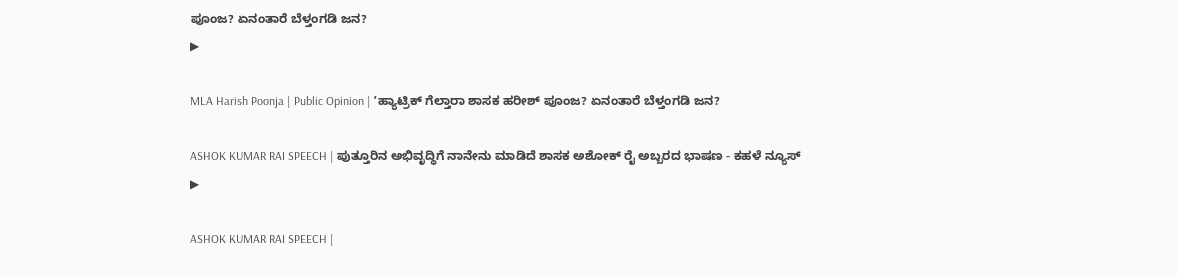ಪೂಂಜ? ಏನಂತಾರೆ ಬೆಳ್ತಂಗಡಿ ಜನ?
▶

MLA Harish Poonja | Public Opinion | ʼಹ್ಯಾಟ್ರಿಕ್ ಗೆಲ್ತಾರಾ ಶಾಸಕ ಹರೀಶ್ ಪೂಂಜ? ಏನಂತಾರೆ ಬೆಳ್ತಂಗಡಿ ಜನ?

ASHOK KUMAR RAI SPEECH | ಪುತ್ತೂರಿನ ಅಭಿವೃದ್ಧಿಗೆ ನಾನೇನು ಮಾಡಿದೆ ಶಾಸಕ ಅಶೋಕ್ ರೈ ಅಬ್ಬರದ ಭಾಷಣ - ಕಹಳೆ ನ್ಯೂಸ್
▶

ASHOK KUMAR RAI SPEECH |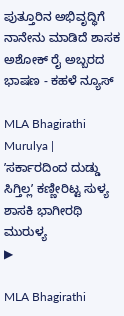ಪುತ್ತೂರಿನ ಅಭಿವೃದ್ಧಿಗೆ ನಾನೇನು ಮಾಡಿದೆ ಶಾಸಕ ಅಶೋಕ್ ರೈ ಅಬ್ಬರದ ಭಾಷಣ - ಕಹಳೆ ನ್ಯೂಸ್

MLA Bhagirathi Murulya | ʼಸರ್ಕಾರದಿಂದ ದುಡ್ಡು ಸಿಗ್ತಿಲ್ಲʼ ಕಣ್ಣೀರಿಟ್ಟ ಸುಳ್ಯ ಶಾಸಕಿ ಭಾಗೀರಥಿ ಮುರುಳ್ಯ
▶

MLA Bhagirathi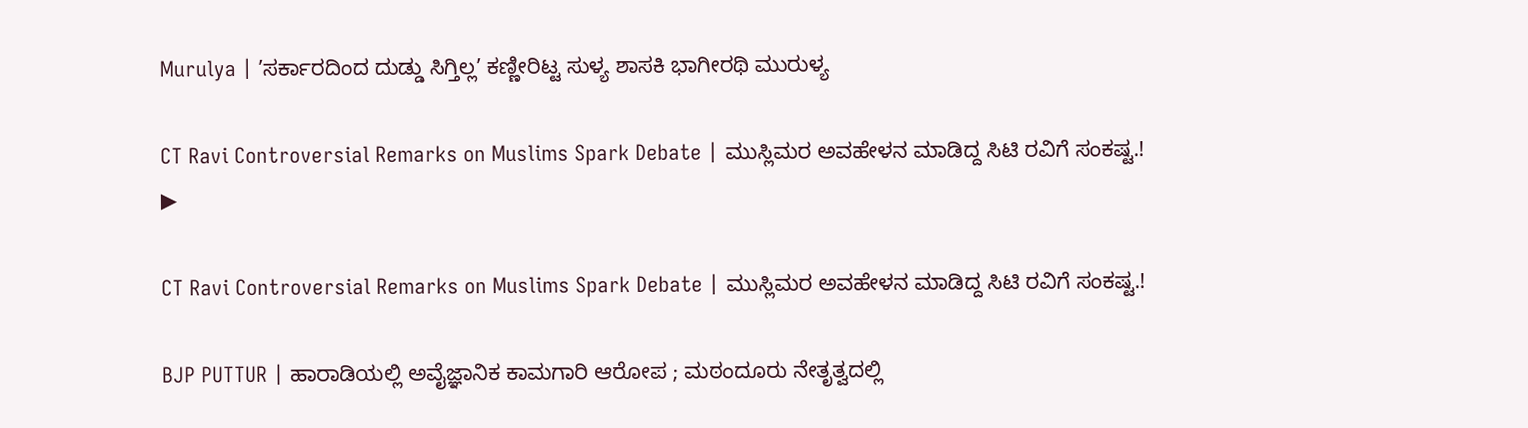Murulya | ʼಸರ್ಕಾರದಿಂದ ದುಡ್ಡು ಸಿಗ್ತಿಲ್ಲʼ ಕಣ್ಣೀರಿಟ್ಟ ಸುಳ್ಯ ಶಾಸಕಿ ಭಾಗೀರಥಿ ಮುರುಳ್ಯ

CT Ravi Controversial Remarks on Muslims Spark Debate | ಮುಸ್ಲಿಮರ ಅವಹೇಳನ ಮಾಡಿದ್ದ ಸಿಟಿ ರವಿಗೆ ಸಂಕಷ್ಟ.!
▶

CT Ravi Controversial Remarks on Muslims Spark Debate | ಮುಸ್ಲಿಮರ ಅವಹೇಳನ ಮಾಡಿದ್ದ ಸಿಟಿ ರವಿಗೆ ಸಂಕಷ್ಟ.!

BJP PUTTUR | ಹಾರಾಡಿಯಲ್ಲಿ ಅವೈಜ್ಞಾನಿಕ ಕಾಮಗಾರಿ ಆರೋಪ ; ಮಠಂದೂರು ನೇತೃತ್ವದಲ್ಲಿ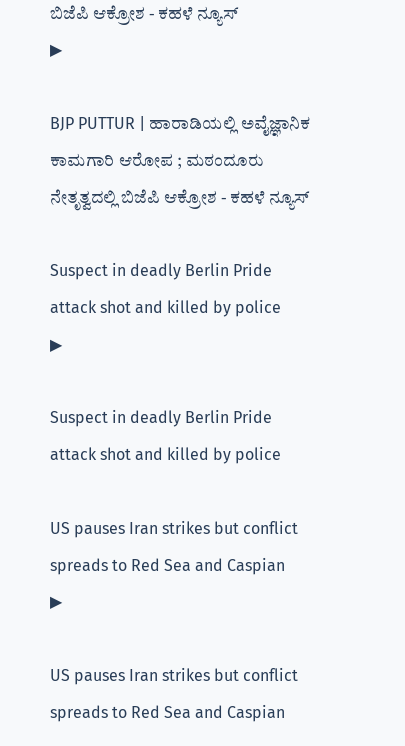ಬಿಜೆಪಿ ಆಕ್ರೋಶ - ಕಹಳೆ ನ್ಯೂಸ್
▶

BJP PUTTUR | ಹಾರಾಡಿಯಲ್ಲಿ ಅವೈಜ್ಞಾನಿಕ ಕಾಮಗಾರಿ ಆರೋಪ ; ಮಠಂದೂರು ನೇತೃತ್ವದಲ್ಲಿ ಬಿಜೆಪಿ ಆಕ್ರೋಶ - ಕಹಳೆ ನ್ಯೂಸ್

Suspect in deadly Berlin Pride attack shot and killed by police
▶

Suspect in deadly Berlin Pride attack shot and killed by police

US pauses Iran strikes but conflict spreads to Red Sea and Caspian
▶

US pauses Iran strikes but conflict spreads to Red Sea and Caspian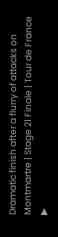Dramatic finish after a flurry of attacks on Montmartre | Stage 21 Finale | Tour de France
▶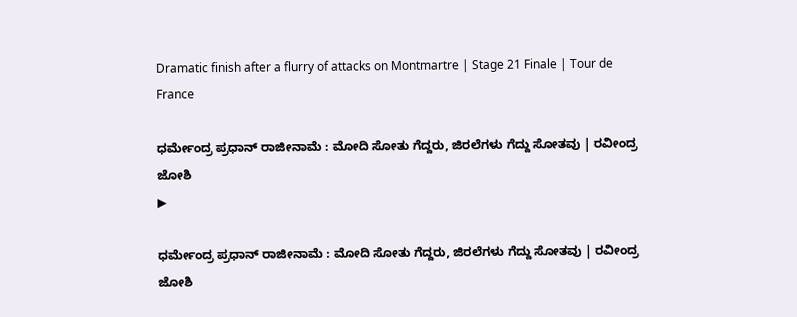Dramatic finish after a flurry of attacks on Montmartre | Stage 21 Finale | Tour de France

ಧರ್ಮೇಂದ್ರ ಪ್ರಧಾನ್ ರಾಜೀನಾಮೆ : ಮೋದಿ ಸೋತು ಗೆದ್ದರು, ಜಿರಲೆಗಳು ಗೆದ್ದು ಸೋತವು | ರವೀಂದ್ರ ಜೋಶಿ
▶

ಧರ್ಮೇಂದ್ರ ಪ್ರಧಾನ್ ರಾಜೀನಾಮೆ : ಮೋದಿ ಸೋತು ಗೆದ್ದರು, ಜಿರಲೆಗಳು ಗೆದ್ದು ಸೋತವು | ರವೀಂದ್ರ ಜೋಶಿ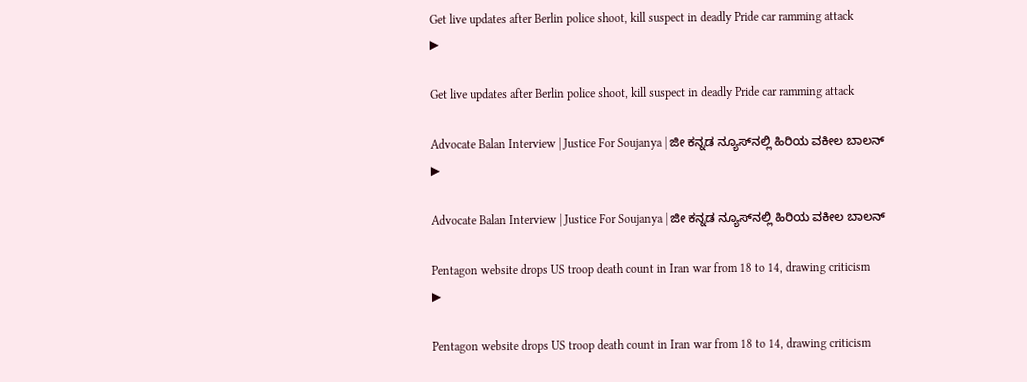Get live updates after Berlin police shoot, kill suspect in deadly Pride car ramming attack
▶

Get live updates after Berlin police shoot, kill suspect in deadly Pride car ramming attack

Advocate Balan Interview | Justice For Soujanya | ಜೀ ಕನ್ನಡ ನ್ಯೂಸ್‌ನಲ್ಲಿ ಹಿರಿಯ ವಕೀಲ ಬಾಲನ್‌
▶

Advocate Balan Interview | Justice For Soujanya | ಜೀ ಕನ್ನಡ ನ್ಯೂಸ್‌ನಲ್ಲಿ ಹಿರಿಯ ವಕೀಲ ಬಾಲನ್‌

Pentagon website drops US troop death count in Iran war from 18 to 14, drawing criticism
▶

Pentagon website drops US troop death count in Iran war from 18 to 14, drawing criticism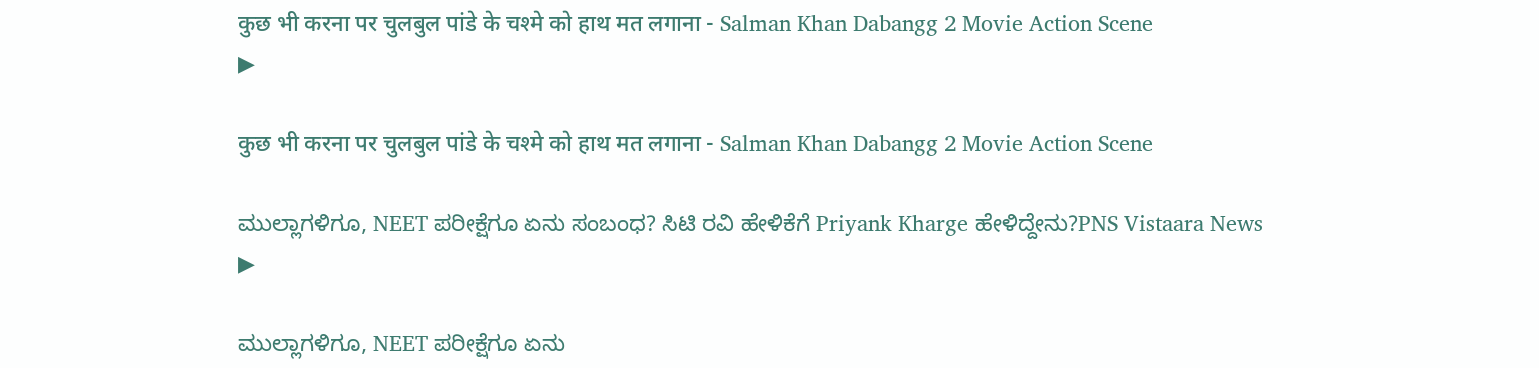कुछ भी करना पर चुलबुल पांडे के चश्मे को हाथ मत लगाना - Salman Khan Dabangg 2 Movie Action Scene
▶

कुछ भी करना पर चुलबुल पांडे के चश्मे को हाथ मत लगाना - Salman Khan Dabangg 2 Movie Action Scene

ಮುಲ್ಲಾಗಳಿಗೂ, NEET ಪರೀಕ್ಷೆಗೂ ಏನು ಸಂಬಂಧ? ಸಿಟಿ ರವಿ ಹೇಳಿಕೆಗೆ Priyank Kharge ಹೇಳಿದ್ದೇನು?PNS Vistaara News
▶

ಮುಲ್ಲಾಗಳಿಗೂ, NEET ಪರೀಕ್ಷೆಗೂ ಏನು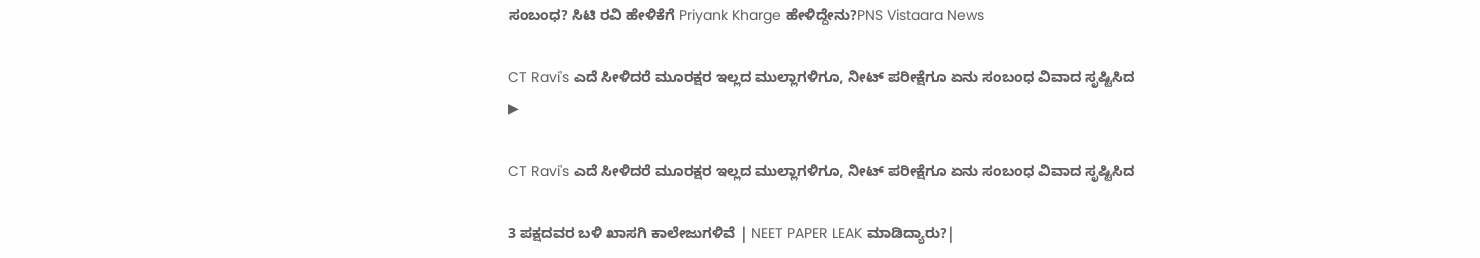ಸಂಬಂಧ? ಸಿಟಿ ರವಿ ಹೇಳಿಕೆಗೆ Priyank Kharge ಹೇಳಿದ್ದೇನು?PNS Vistaara News

CT Ravi's ಎದೆ ಸೀಳಿದರೆ ಮೂರಕ್ಷರ ಇಲ್ಲದ ಮುಲ್ಲಾಗಳಿಗೂ, ನೀಟ್ ಪರೀಕ್ಷೆಗೂ ಏನು ಸಂಬಂಧ ವಿವಾದ ಸೃಷ್ಟಿಸಿದ
▶

CT Ravi's ಎದೆ ಸೀಳಿದರೆ ಮೂರಕ್ಷರ ಇಲ್ಲದ ಮುಲ್ಲಾಗಳಿಗೂ, ನೀಟ್ ಪರೀಕ್ಷೆಗೂ ಏನು ಸಂಬಂಧ ವಿವಾದ ಸೃಷ್ಟಿಸಿದ

3 ಪಕ್ಷದವರ ಬಳಿ ಖಾಸಗಿ ಕಾಲೇಜುಗಳಿವೆ | NEET PAPER LEAK ಮಾಡಿದ್ಯಾರು?|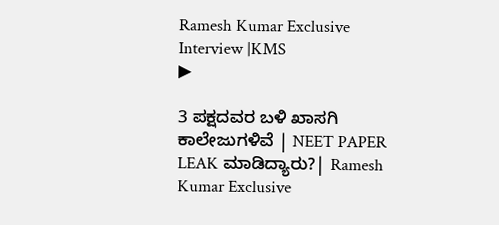Ramesh Kumar Exclusive Interview |KMS
▶

3 ಪಕ್ಷದವರ ಬಳಿ ಖಾಸಗಿ ಕಾಲೇಜುಗಳಿವೆ | NEET PAPER LEAK ಮಾಡಿದ್ಯಾರು?| Ramesh Kumar Exclusive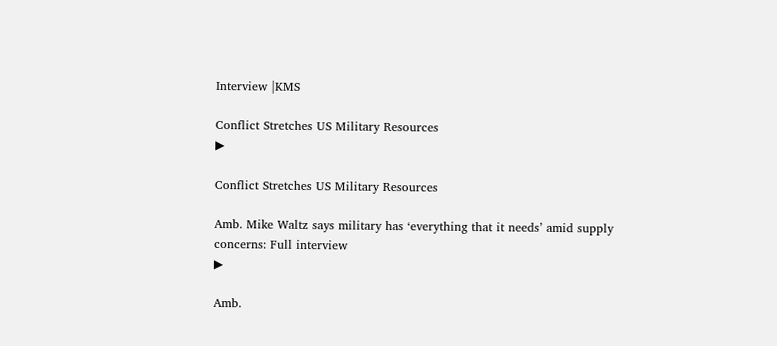Interview |KMS

Conflict Stretches US Military Resources
▶

Conflict Stretches US Military Resources

Amb. Mike Waltz says military has ‘everything that it needs’ amid supply concerns: Full interview
▶

Amb.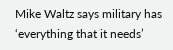Mike Waltz says military has ‘everything that it needs’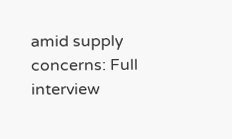amid supply concerns: Full interview